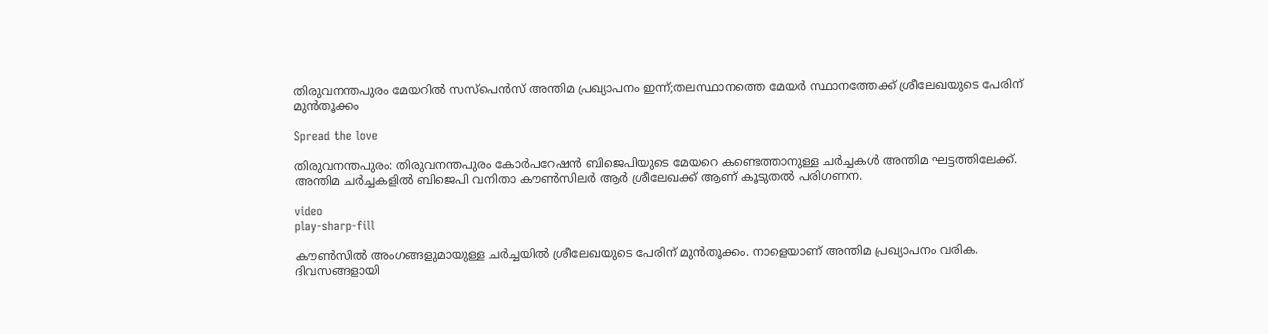തിരുവനന്തപുരം മേയറിൽ സസ്പെൻസ് അന്തിമ പ്രഖ്യാപനം ഇന്ന്;തലസ്ഥാനത്തെ മേയർ സ്ഥാനത്തേക്ക് ശ്രീലേഖയുടെ പേരിന് മുൻ‌തൂക്കം

Spread the love

തിരുവനന്തപുരം: തിരുവനന്തപുരം കോർപറേഷൻ ബിജെപിയുടെ മേയറെ കണ്ടെത്താനുള്ള ചർച്ചകൾ അന്തിമ ഘട്ടത്തിലേക്ക്. അന്തിമ ചർച്ചകളിൽ ബിജെപി വനിതാ കൗൺസിലർ ആർ ശ്രീലേഖക്ക് ആണ് കൂടുതൽ പരിഗണന.

video
play-sharp-fill

കൗൺസിൽ അംഗങ്ങളുമായുള്ള ചർച്ചയിൽ ശ്രീലേഖയുടെ പേരിന് മുൻ‌തൂക്കം. നാളെയാണ് അന്തിമ പ്രഖ്യാപനം വരിക. ദിവസങ്ങളായി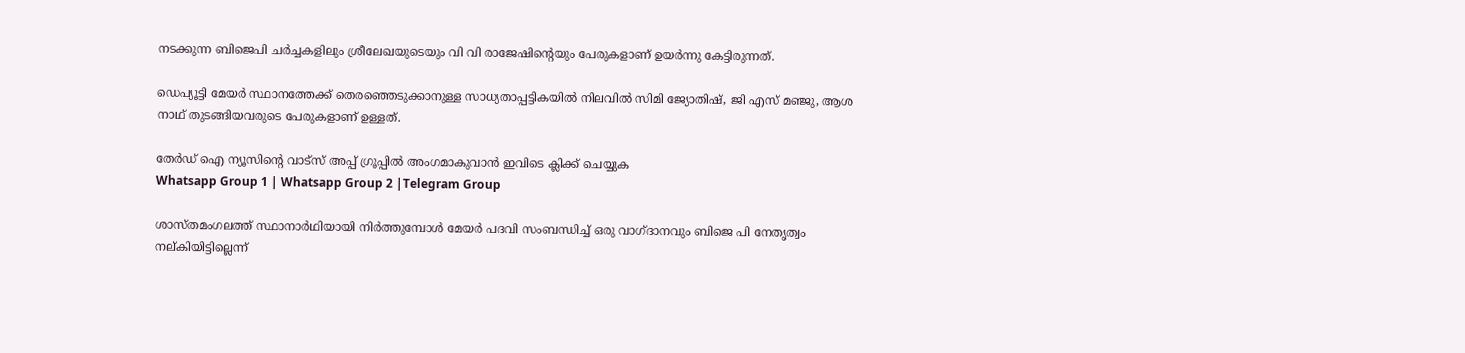നടക്കുന്ന ബിജെപി ചർച്ചകളിലും ശ്രീലേഖയുടെയും വി വി രാജേഷിന്റെയും പേരുകളാണ് ഉയർന്നു കേട്ടിരുന്നത്.

ഡെപ്യൂട്ടി മേയർ സ്ഥാനത്തേക്ക് തെരഞ്ഞെടുക്കാനുള്ള സാധ്യതാപ്പട്ടികയിൽ നിലവിൽ സിമി ജ്യോതിഷ്, ജി എസ്‌ മഞ്ജു, ആശ നാഥ് തുടങ്ങിയവരുടെ പേരുകളാണ് ഉള്ളത്.

തേർഡ് ഐ ന്യൂസിന്റെ വാട്സ് അപ്പ് ഗ്രൂപ്പിൽ അംഗമാകുവാൻ ഇവിടെ ക്ലിക്ക് ചെയ്യുക
Whatsapp Group 1 | Whatsapp Group 2 |Telegram Group

ശാസ്തമംഗലത്ത് സ്ഥാനാര്‍ഥിയായി നിര്‍ത്തുമ്പോള്‍ മേയര്‍ പദവി സംബന്ധിച്ച് ഒരു വാഗ്ദാനവും ബിജെ പി നേതൃത്വം നല്കിയിട്ടില്ലെന്ന്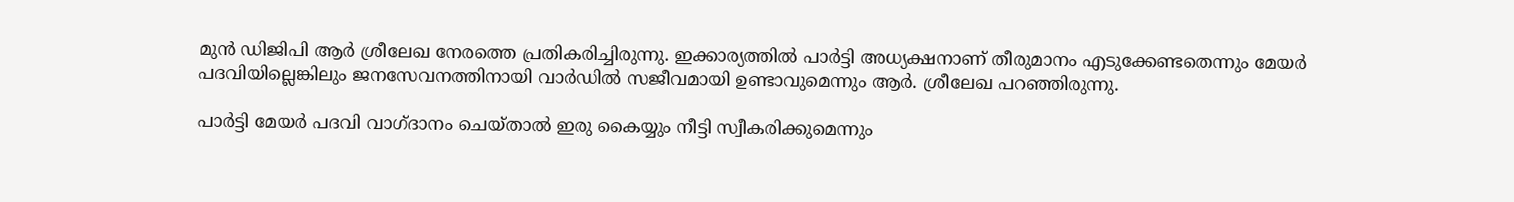മുന്‍ ഡിജിപി ആര്‍ ശ്രീലേഖ നേരത്തെ പ്രതികരിച്ചിരുന്നു. ഇക്കാര്യത്തിൽ പാർട്ടി അധ്യക്ഷനാണ് തീരുമാനം എടുക്കേണ്ടതെന്നും മേയര്‍ പദവിയില്ലെങ്കിലും ജനസേവനത്തിനായി വാര്‍ഡിൽ സജീവമായി ഉണ്ടാവുമെന്നും ആര്‍. ശ്രീലേഖ പറഞ്ഞിരുന്നു.

പാര്‍ട്ടി മേയര്‍ പദവി വാഗ്ദാനം ചെയ്താൽ ഇരു കൈയ്യും നീട്ടി സ്വീകരിക്കുമെന്നും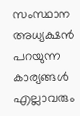സംസ്ഥാന അധ്യക്ഷൻ പറയുന്ന കാര്യങ്ങള്‍ എല്ലാവരും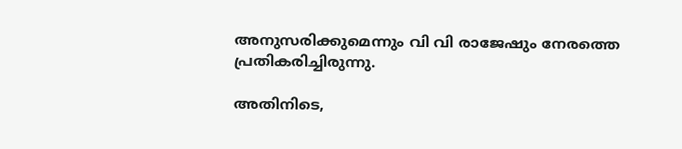അനുസരിക്കുമെന്നും വി വി രാജേഷും നേരത്തെ പ്രതികരിച്ചിരുന്നു.

അതിനിടെ,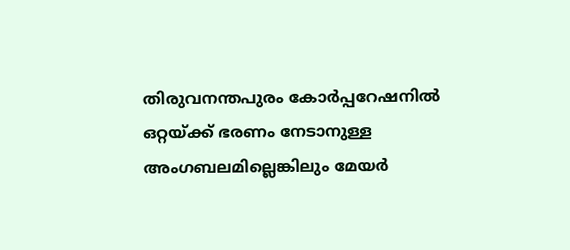തിരുവനന്തപുരം കോർപ്പറേഷനിൽ ഒറ്റയ്ക്ക് ഭരണം നേടാനുള്ള അംഗബലമില്ലെങ്കിലും മേയർ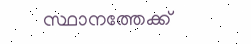സ്ഥാനത്തേക്ക്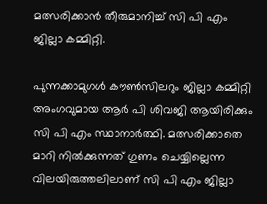മത്സരിക്കാൻ തീരുമാനിച്ച് സി പി എം ജില്ലാ കമ്മിറ്റി.

പുന്നക്കാമുഗൾ കൗൺസിലറും ജില്ലാ കമ്മിറ്റി അംഗവുമായ ആർ പി ശിവജി ആയിരിക്കും സി പി എം സ്ഥാനാർത്ഥി. മത്സരിക്കാതെ മാറി നിൽക്കുന്നത് ഗുണം ചെയ്യില്ലെന്ന വിലയിരുത്തലിലാണ് സി പി എം ജില്ലാ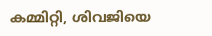കമ്മിറ്റി, ശിവജിയെ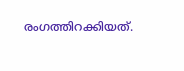രംഗത്തിറക്കിയത്.